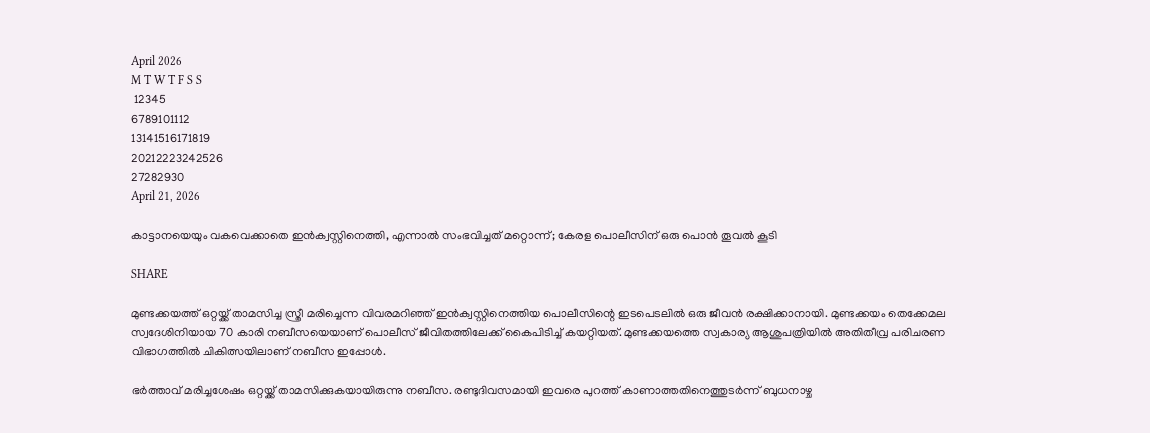April 2026
M T W T F S S
 12345
6789101112
13141516171819
20212223242526
27282930
April 21, 2026

കാട്ടാനയെയും വകവെക്കാതെ ഇൻക്വസ്റ്റിനെത്തി, എന്നാൽ സംഭവിച്ചത് മറ്റൊന്ന്; കേരള പൊലീസിന് ഒരു പൊൻ തൂവൽ കൂടി

SHARE

മുണ്ടക്കയത്ത് ഒറ്റയ്ക്ക് താമസിച്ച സ്ത്രീ മരിച്ചെന്ന വിവരമറിഞ്ഞ് ഇൻക്വസ്റ്റിനെത്തിയ പൊലീസിന്റെ ഇടപെടലിൽ ഒരു ജീവൻ രക്ഷിക്കാനായി. മുണ്ടക്കയം തെക്കേമല സ്വദേശിനിയായ 70 കാരി നബീസയെയാണ് പൊലീസ് ജീവിതത്തിലേക്ക് കൈപിടിച്ച് കയറ്റിയത്. മുണ്ടക്കയത്തെ സ്വകാര്യ ആശുപത്രിയിൽ അതിതീവ്ര പരിചരണ വിഭാഗത്തിൽ ചികിത്സയിലാണ് നബീസ ഇപ്പോൾ.

ഭർത്താവ് മരിച്ചശേഷം ഒറ്റയ്ക്ക് താമസിക്കുകയായിരുന്നു നബീസ. രണ്ടുദിവസമായി ഇവരെ പുറത്ത് കാണാത്തതിനെത്തുടർന്ന് ബുധനാഴ്ച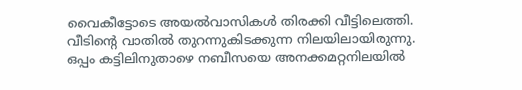വൈകീട്ടോടെ അയൽവാസികൾ തിരക്കി വീട്ടിലെത്തി. വീടിന്റെ വാതിൽ തുറന്നുകിടക്കുന്ന നിലയിലായിരുന്നു. ഒപ്പം കട്ടിലിനുതാഴെ നബീസയെ അനക്കമറ്റനിലയിൽ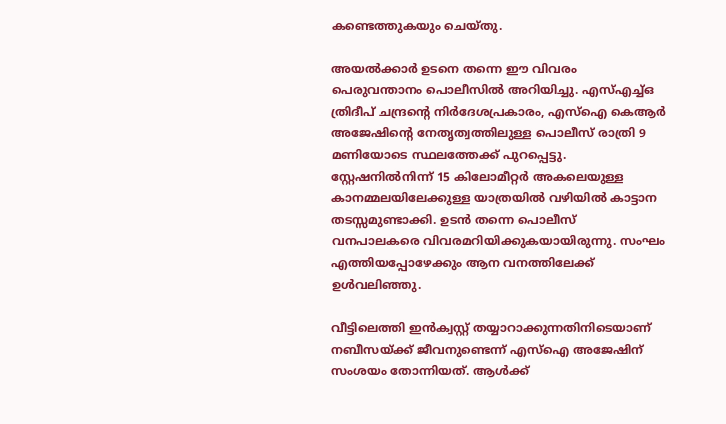കണ്ടെത്തുകയും ചെയ്തു.

അയൽക്കാർ ഉടനെ തന്നെ ഈ വിവരം പെരുവന്താനം പൊലീസിൽ അറിയിച്ചു. എസ്എച്ച്ഒ ത്രിദീപ് ചന്ദ്രന്റെ നിർദേശപ്രകാരം, എസ്ഐ കെആർ അജേഷിന്റെ നേതൃത്വത്തിലുള്ള പൊലീസ് രാത്രി 9 മണിയോടെ സ്ഥലത്തേക്ക് പുറപ്പെട്ടു. സ്റ്റേഷനിൽനിന്ന്‌ 15 കിലോമീറ്റർ അകലെയുള്ള കാനമ്മലയിലേക്കുള്ള യാത്രയിൽ വഴിയിൽ കാട്ടാന തടസ്സമുണ്ടാക്കി. ഉടൻ തന്നെ പൊലീസ് വനപാലകരെ വിവരമറിയിക്കുകയായിരുന്നു. സംഘം എത്തിയപ്പോഴേക്കും ആന വനത്തിലേക്ക് ഉൾവലിഞ്ഞു.

വീട്ടിലെത്തി ഇൻക്വസ്റ്റ് തയ്യാറാക്കുന്നതിനിടെയാണ് നബീസയ്ക്ക് ജീവനുണ്ടെന്ന് എസ്ഐ അജേഷിന് സംശയം തോന്നിയത്. ആൾക്ക്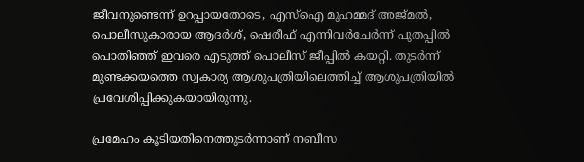ജീവനുണ്ടെന്ന് ഉറപ്പായതോടെ, എസ്ഐ മുഹമ്മദ് അജ്മൽ, പൊലീസുകാരായ ആദർശ്, ഷെരീഫ് എന്നിവർചേർന്ന് പുതപ്പിൽ പൊതിഞ്ഞ് ഇവരെ എടുത്ത് പൊലീസ് ജീപ്പിൽ കയറ്റി. തുടർന്ന് മുണ്ടക്കയത്തെ സ്വകാര്യ ആശുപത്രിയിലെത്തിച്ച് ആശുപത്രിയിൽ പ്രവേശിപ്പിക്കുകയായിരുന്നു.

പ്രമേഹം കൂടിയതിനെത്തുടർന്നാണ് നബീസ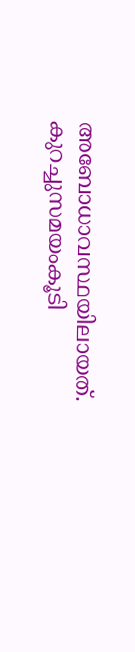അബോധാവസ്ഥയിലായത്. കുറച്ചുസമയംകൂടി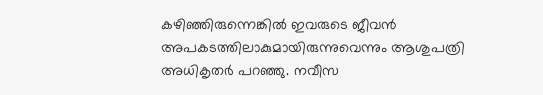കഴിഞ്ഞിരുന്നെങ്കിൽ ഇവരുടെ ജീവൻ അപകടത്തിലാകുമായിരുന്നുവെന്നും ആശുപത്രി അധികൃതർ പറഞ്ഞു. നവീസ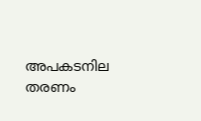അപകടനില തരണം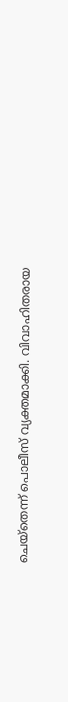ചെയ്‌തെന്ന് പൊലീസ് വ്യക്തമാക്കി. വിവാഹിതരായ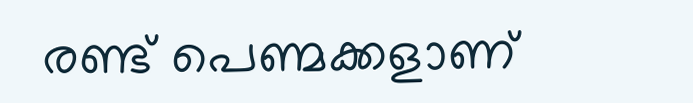രണ്ട് പെണ്മക്കളാണ്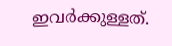ഇവർക്കുള്ളത്.